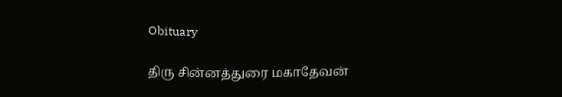Obituary

திரு சின்னத்துரை மகாதேவன்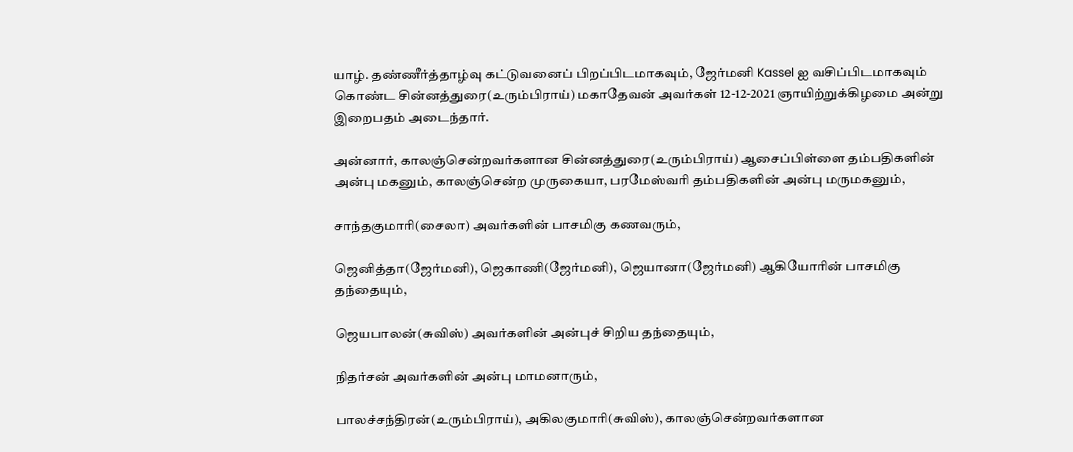யாழ். தண்ணீர்த்தாழ்வு கட்டுவனைப் பிறப்பிடமாகவும், ஜேர்மனி Kassel ஐ வசிப்பிடமாகவும் கொண்ட சின்னத்துரை(உரும்பிராய்) மகாதேவன் அவர்கள் 12-12-2021 ஞாயிற்றுக்கிழமை அன்று இறைபதம் அடைந்தார்.

அன்னார், காலஞ்சென்றவர்களான சின்னத்துரை(உரும்பிராய்) ஆசைப்பிள்ளை தம்பதிகளின் அன்பு மகனும், காலஞ்சென்ற முருகையா, பரமேஸ்வரி தம்பதிகளின் அன்பு மருமகனும்,

சாந்தகுமாரி(சைலா) அவர்களின் பாசமிகு கணவரும்,

ஜெனித்தா(ஜேர்மனி), ஜெகாணி(ஜேர்மனி), ஜெயானா(ஜேர்மனி) ஆகியோரின் பாசமிகு தந்தையும்,

ஜெயபாலன்(சுவிஸ்) அவர்களின் அன்புச் சிறிய தந்தையும்,

நிதர்சன் அவர்களின் அன்பு மாமனாரும்,

பாலச்சந்திரன்(உரும்பிராய்), அகிலகுமாரி(சுவிஸ்), காலஞ்சென்றவர்களான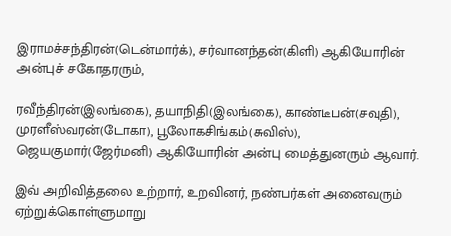இராமச்சந்திரன்(டென்மார்க்), சர்வானந்தன்(கிளி) ஆகியோரின் அன்புச் சகோதரரும்,

ரவீந்திரன்(இலங்கை), தயாநிதி(இலங்கை), காண்டீபன்(சவுதி), முரளீஸ்வரன்(டோகா), பூலோகசிங்கம்(சுவிஸ்), ஜெயகுமார்(ஜேர்மனி) ஆகியோரின் அன்பு மைத்துனரும் ஆவார்.

இவ் அறிவித்தலை உற்றார், உறவினர், நண்பர்கள் அனைவரும் ஏற்றுக்கொள்ளுமாறு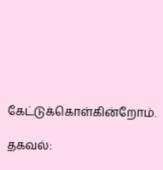கேட்டுக்கொள்கின்றோம்.

தகவல்: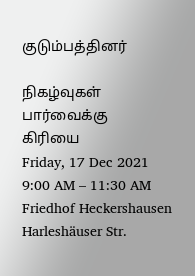குடும்பத்தினர்

நிகழ்வுகள்
பார்வைக்கு
கிரியை
Friday, 17 Dec 2021
9:00 AM – 11:30 AM
Friedhof Heckershausen Harleshäuser Str.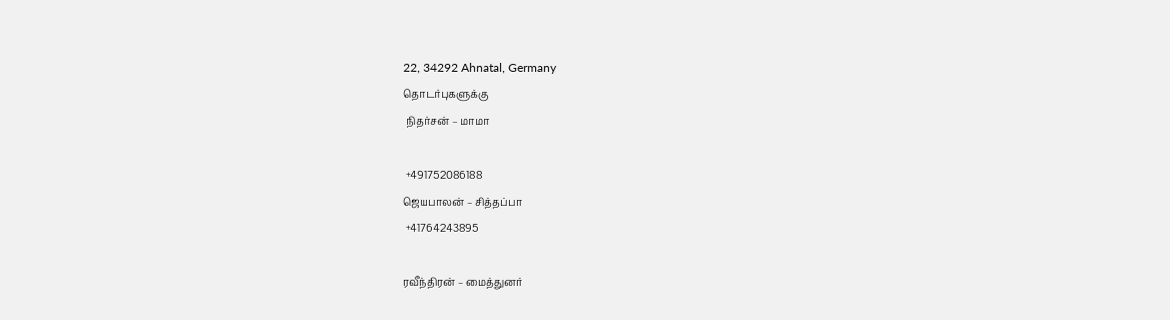22, 34292 Ahnatal, Germany
தொடர்புகளுக்கு
 நிதர்சன் – மாமா

 +491752086188
ஜெயபாலன் – சித்தப்பா
 +41764243895

ரவீந்திரன் – மைத்துனர்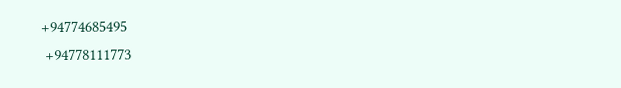+94774685495
 +94778111773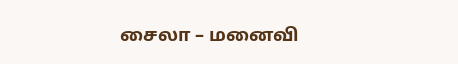சைலா – மனைவி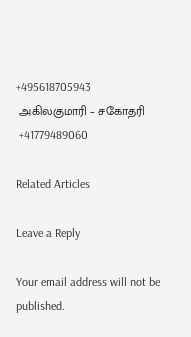+495618705943
 அகிலகுமாரி – சகோதரி
 +41779489060

Related Articles

Leave a Reply

Your email address will not be published.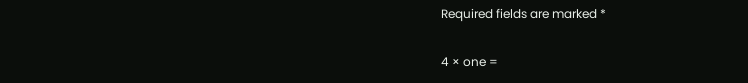Required fields are marked *

4 × one =